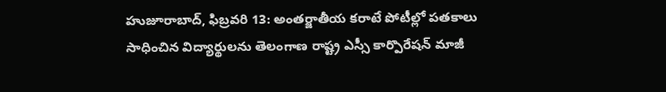హుజూరాబాద్, ఫిబ్రవరి 13: అంతర్జాతీయ కరాటే పోటీల్లో పతకాలు సాధించిన విద్యార్థులను తెలంగాణ రాష్ట్ర ఎస్సీ కార్పొరేషన్ మాజీ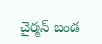చైర్మన్ బండ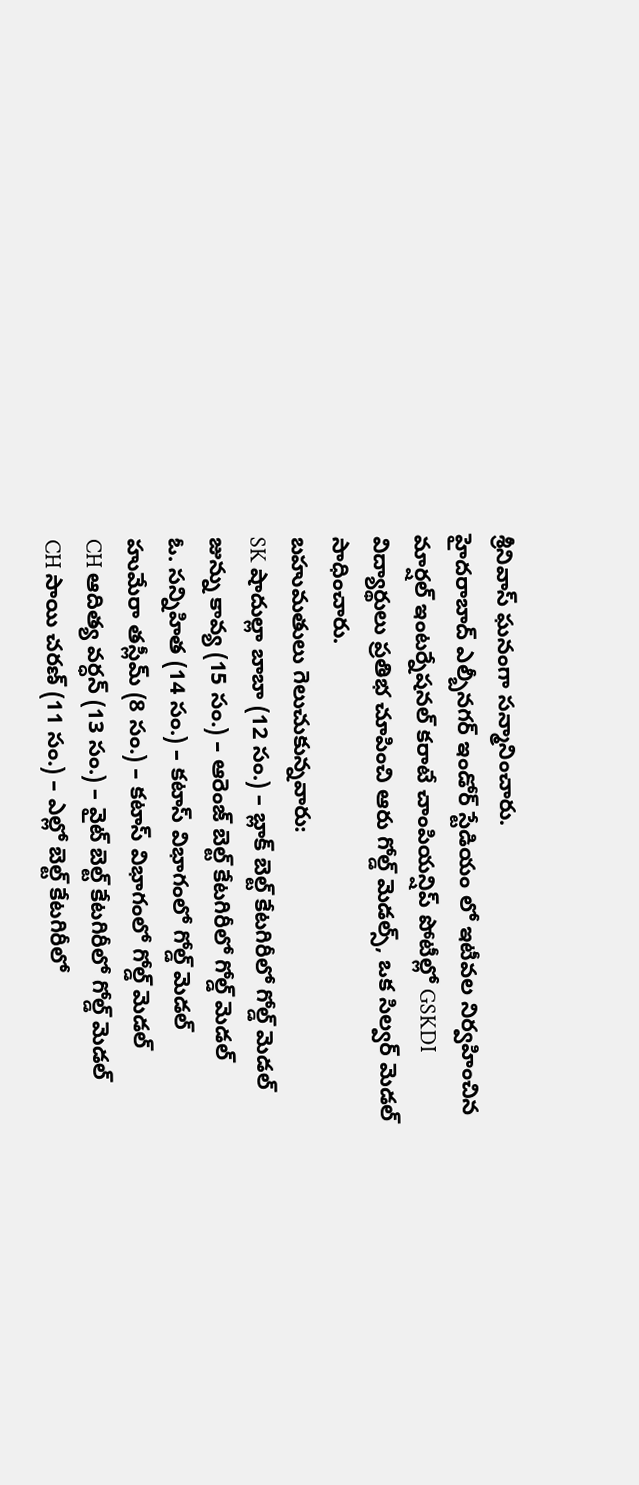శ్రీనివాస్ ఘనంగా సన్మానించారు.
హైదరాబాద్ ఎల్బీనగర్ ఇండోర్ స్టేడియం లో ఇటీవల నిర్వహించిన మార్షల్ ఇంటర్నేషనల్ కరాటే చాంపియన్షిప్ పోటీల్లో GSKDI విద్యార్థులు ప్రతిభ చూపించి ఆరు గోల్డ్ మెడల్స్, ఒక సిల్వర్ మెడల్ సాధించారు.
బహుమతులు గెలుచుకున్నవారు:
SK షాదుల్లా బాబా (12 సం.) – బ్లాక్ బెల్ట్ కేటగిరీలో గోల్డ్ మెడల్
జున్ను కావ్య (15 సం.) – ఆరెంజ్ బెల్ట్ కేటగిరీలో గోల్డ్ మెడల్
ఓ. సన్నిహిత (14 సం.) – కటాస్ విభాగంలో గోల్డ్ మెడల్
హుమేరా తస్లీమ్ (8 సం.) – కటాస్ విభాగంలో గోల్డ్ మెడల్
CH ఆదిత్య వర్ధన్ (13 సం.) – వైట్ బెల్ట్ కేటగిరీలో గోల్డ్ మెడల్
CH సాయి చరణ్ (11 సం.) – ఎల్లో బెల్ట్ కేటగిరీలో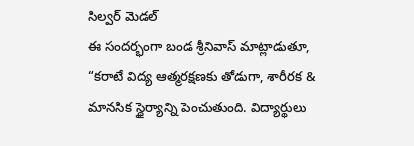సిల్వర్ మెడల్
ఈ సందర్భంగా బండ శ్రీనివాస్ మాట్లాడుతూ, “కరాటే విద్య ఆత్మరక్షణకు తోడుగా, శారీరక & మానసిక స్థైర్యాన్ని పెంచుతుంది. విద్యార్థులు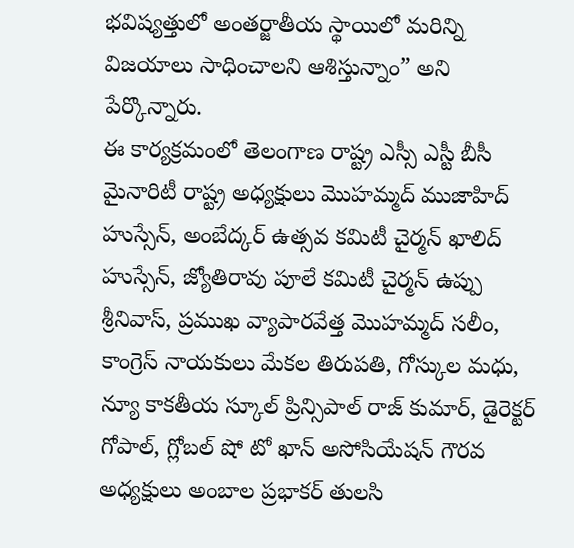భవిష్యత్తులో అంతర్జాతీయ స్థాయిలో మరిన్ని విజయాలు సాధించాలని ఆశిస్తున్నాం” అని పేర్కొన్నారు.
ఈ కార్యక్రమంలో తెలంగాణ రాష్ట్ర ఎస్సీ ఎస్టీ బీసీ మైనారిటీ రాష్ట్ర అధ్యక్షులు మొహమ్మద్ ముజాహిద్ హుస్సేన్, అంబేద్కర్ ఉత్సవ కమిటీ చైర్మన్ ఖాలిద్ హుస్సేన్, జ్యోతిరావు పూలే కమిటీ చైర్మన్ ఉప్పు శ్రీనివాస్, ప్రముఖ వ్యాపారవేత్త మొహమ్మద్ సలీం, కాంగ్రెస్ నాయకులు మేకల తిరుపతి, గోస్కుల మధు, న్యూ కాకతీయ స్కూల్ ప్రిన్సిపాల్ రాజ్ కుమార్, డైరెక్టర్ గోపాల్, గ్లోబల్ షో టో ఖాన్ అసోసియేషన్ గౌరవ అధ్యక్షులు అంబాల ప్రభాకర్ తులసి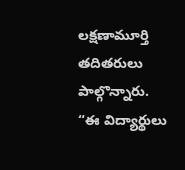లక్షణామూర్తి తదితరులు పాల్గొన్నారు.
“ఈ విద్యార్థులు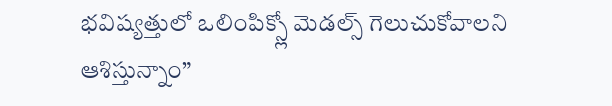భవిష్యత్తులో ఒలింపిక్స్లో మెడల్స్ గెలుచుకోవాలని ఆశిస్తున్నాం”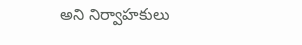అని నిర్వాహకులు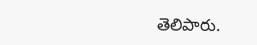తెలిపారు.